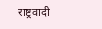राष्ट्रवादी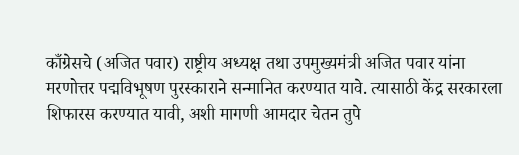काँग्रेसचे (अजित पवार) राष्ट्रीय अध्यक्ष तथा उपमुख्यमंत्री अजित पवार यांना मरणोत्तर पद्मविभूषण पुरस्काराने सन्मानित करण्यात यावे. त्यासाठी केंद्र सरकारला शिफारस करण्यात यावी, अशी मागणी आमदार चेतन तुपे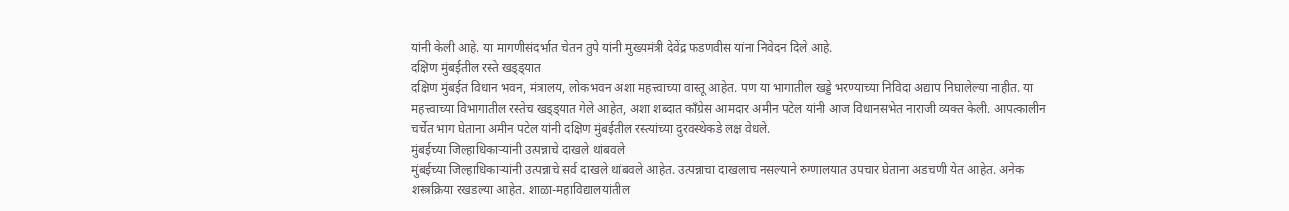यांनी केली आहे. या मागणीसंदर्भात चेतन तुपे यांनी मुख्यमंत्री देवेंद्र फडणवीस यांना निवेदन दिले आहे.
दक्षिण मुंबईतील रस्ते खड्ड्यात
दक्षिण मुंबईत विधान भवन, मंत्रालय, लोकभवन अशा महत्त्वाच्या वास्तू आहेत. पण या भागातील खड्डे भरण्याच्या निविदा अद्याप निघालेल्या नाहीत. या महत्त्वाच्या विभागातील रस्तेच खड्ड्यात गेले आहेत, अशा शब्दात काँग्रेस आमदार अमीन पटेल यांनी आज विधानसभेत नाराजी व्यक्त केली. आपत्कालीन चर्चेत भाग घेताना अमीन पटेल यांनी दक्षिण मुंबईतील रस्त्यांच्या दुरवस्थेकडे लक्ष वेधले.
मुंबईच्या जिल्हाधिकाऱ्यांनी उत्पन्नाचे दाखले थांबवले
मुंबईच्या जिल्हाधिकाऱ्यांनी उत्पन्नाचे सर्व दाखले थांबवले आहेत. उत्पन्नाचा दाखलाच नसल्याने रुग्णालयात उपचार घेताना अडचणी येत आहेत. अनेक शस्त्रक्रिया रखडल्या आहेत. शाळा-महाविद्यालयांतील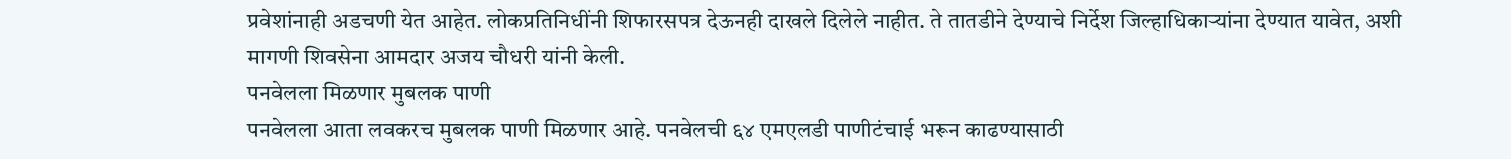प्रवेशांनाही अडचणी येत आहेत. लोकप्रतिनिधींनी शिफारसपत्र देऊनही दाखले दिलेले नाहीत. ते तातडीने देण्याचे निर्देश जिल्हाधिकाऱ्यांना देण्यात यावेत, अशी मागणी शिवसेना आमदार अजय चौधरी यांनी केली.
पनवेलला मिळणार मुबलक पाणी
पनवेलला आता लवकरच मुबलक पाणी मिळणार आहे. पनवेलची ६४ एमएलडी पाणीटंचाई भरून काढण्यासाठी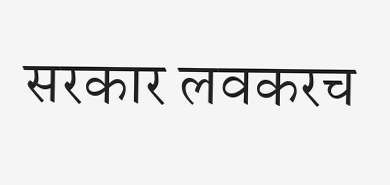सरकार लवकरच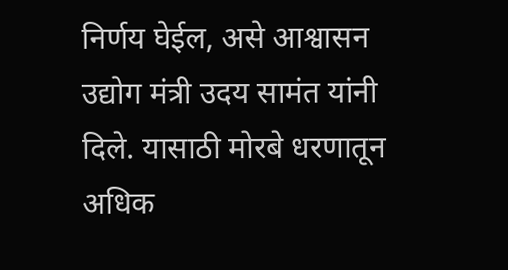निर्णय घेईल, असे आश्वासन उद्योग मंत्री उदय सामंत यांनी दिले. यासाठी मोरबे धरणातून अधिक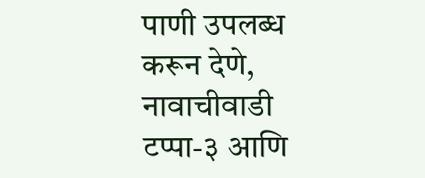पाणी उपलब्ध करून देणे, नावाचीवाडी टप्पा-३ आणि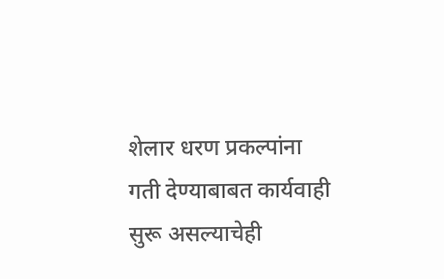शेलार धरण प्रकल्पांना गती देण्याबाबत कार्यवाही सुरू असल्याचेही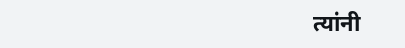त्यांनी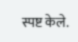स्पष्ट केले.